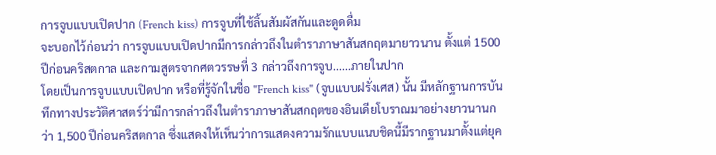การจูบแบบเปิดปาก (French kiss) การจูบที่ใช้ลิ้นสัมผัสกันและดูดดื่ม
จะบอกไว้ก่อนว่า การจูบแบบเปิดปากมีการกล่าวถึงในตำราภาษาสันสกฤตมายาวนาน ตั้งแต่ 1500 ปีก่อนคริสตกาล และกามสูตรจากศตวรรษที่ 3 กล่าวถึงการจูบ......ภายในปาก
โดยเป็นการจูบแบบเปิดปาก หรือที่รู้จักในชื่อ "French kiss" (จูบแบบฝรั่งเศส) นั้น มีหลักฐานการบันทึกทางประวัติศาสตร์ว่ามีการกล่าวถึงในตำราภาษาสันสกฤตของอินเดียโบราณมาอย่างยาวนานกว่า 1,500 ปีก่อนคริสตกาล ซึ่งแสดงให้เห็นว่าการแสดงความรักแบบแนบชิดนี้มีรากฐานมาตั้งแต่ยุค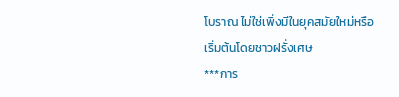โบราณ ไม่ใช่เพิ่งมีในยุคสมัยใหม่หรือเริ่มต้นโดยชาวฝรั่งเศษ
***การ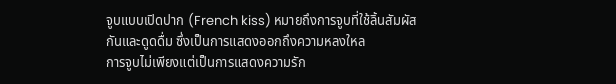จูบแบบเปิดปาก (French kiss) หมายถึงการจูบที่ใช้ลิ้นสัมผัสกันและดูดดื่ม ซึ่งเป็นการแสดงออกถึงความหลงใหล
การจูบไม่เพียงแต่เป็นการแสดงความรัก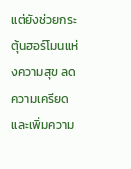แต่ยังช่วยกระตุ้นฮอร์โมนแห่งความสุข ลดความเครียด และเพิ่มความ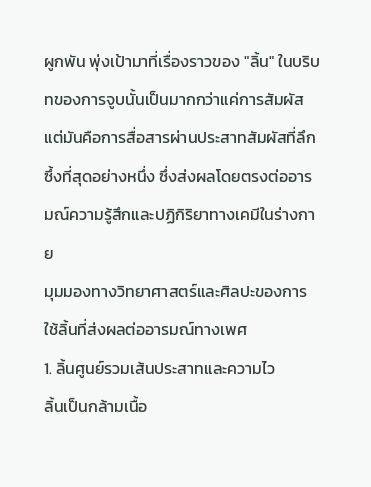ผูกพัน พุ่งเป้ามาที่เรื่องราวของ "ลิ้น" ในบริบทของการจูบนั้นเป็นมากกว่าแค่การสัมผัส แต่มันคือการสื่อสารผ่านประสาทสัมผัสที่ลึกซึ้งที่สุดอย่างหนึ่ง ซึ่งส่งผลโดยตรงต่ออารมณ์ความรู้สึกและปฏิกิริยาทางเคมีในร่างกาย
มุมมองทางวิทยาศาสตร์และศิลปะของการใช้ลิ้นที่ส่งผลต่ออารมณ์ทางเพศ
1. ลิ้นศูนย์รวมเส้นประสาทและความไว
ลิ้นเป็นกล้ามเนื้อ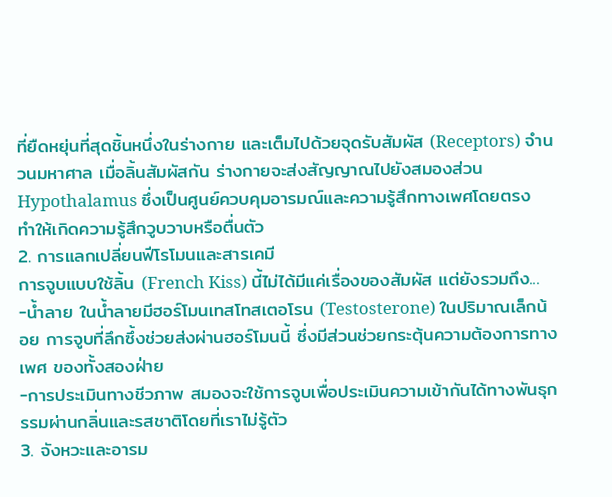ที่ยืดหยุ่นที่สุดชิ้นหนึ่งในร่างกาย และเต็มไปด้วยจุดรับสัมผัส (Receptors) จำนวนมหาศาล เมื่อลิ้นสัมผัสกัน ร่างกายจะส่งสัญญาณไปยังสมองส่วน Hypothalamus ซึ่งเป็นศูนย์ควบคุมอารมณ์และความรู้สึกทางเพศโดยตรง ทำให้เกิดความรู้สึกวูบวาบหรือตื่นตัว
2. การแลกเปลี่ยนฟีโรโมนและสารเคมี
การจูบแบบใช้ลิ้น (French Kiss) นี้ไม่ได้มีแค่เรื่องของสัมผัส แต่ยังรวมถึง...
-น้ำลาย ในน้ำลายมีฮอร์โมนเทสโทสเตอโรน (Testosterone) ในปริมาณเล็กน้อย การจูบที่ลึกซึ้งช่วยส่งผ่านฮอร์โมนนี้ ซึ่งมีส่วนช่วยกระตุ้นความต้องการทางเพศ ของทั้งสองฝ่าย
-การประเมินทางชีวภาพ สมองจะใช้การจูบเพื่อประเมินความเข้ากันได้ทางพันธุกรรมผ่านกลิ่นและรสชาติโดยที่เราไม่รู้ตัว
3. จังหวะและอารม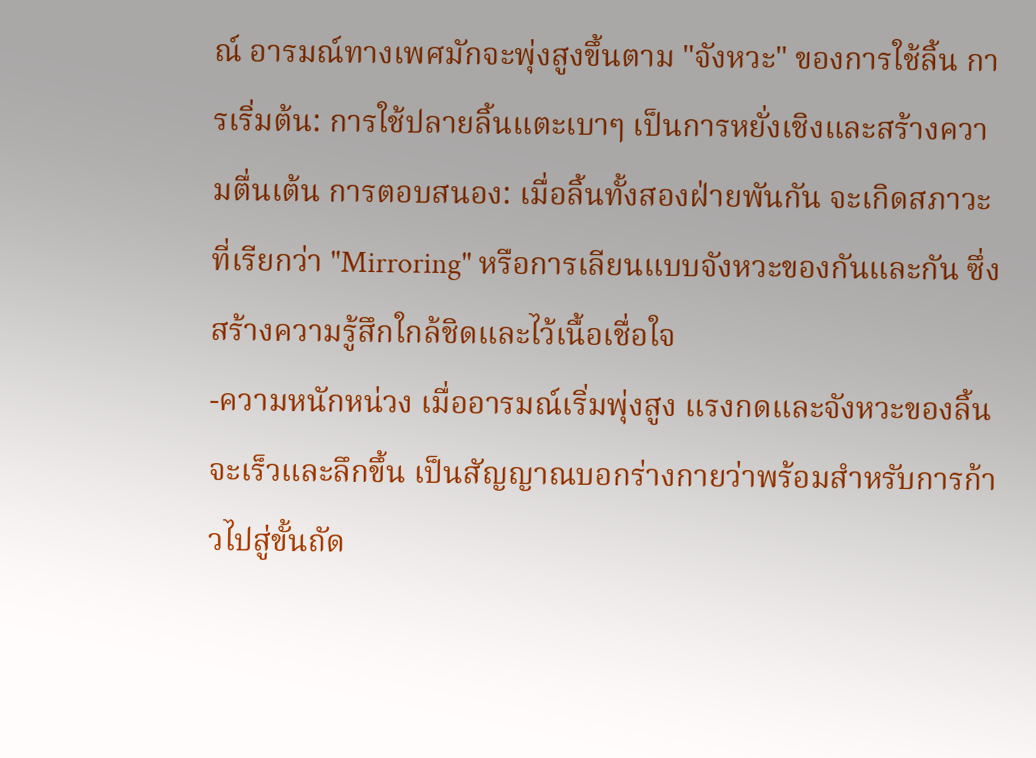ณ์ อารมณ์ทางเพศมักจะพุ่งสูงขึ้นตาม "จังหวะ" ของการใช้ลิ้น การเริ่มต้น: การใช้ปลายลิ้นแตะเบาๆ เป็นการหยั่งเชิงและสร้างความตื่นเต้น การตอบสนอง: เมื่อลิ้นทั้งสองฝ่ายพันกัน จะเกิดสภาวะที่เรียกว่า "Mirroring" หรือการเลียนแบบจังหวะของกันและกัน ซึ่งสร้างความรู้สึกใกล้ชิดและไว้เนื้อเชื่อใจ
-ความหนักหน่วง เมื่ออารมณ์เริ่มพุ่งสูง แรงกดและจังหวะของลิ้นจะเร็วและลึกขึ้น เป็นสัญญาณบอกร่างกายว่าพร้อมสำหรับการก้าวไปสู่ขั้นถัด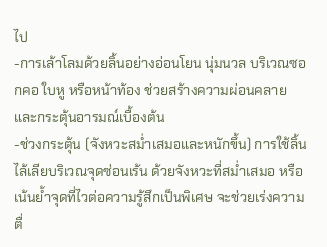ไป
-การเล้าโลมด้วยลิ้นอย่างอ่อนโยน นุ่มนวล บริเวณซอกคอ ใบหู หรือหน้าท้อง ช่วยสร้างความผ่อนคลายและกระตุ้นอารมณ์เบื้องต้น
-ช่วงกระตุ้น (จังหวะสม่ำเสมอและหนักขึ้น) การใช้ลิ้นไล้เลียบริเวณจุดซ่อนเร้น ด้วยจังหวะที่สม่ำเสมอ หรือเน้นย้ำจุดที่ไวต่อความรู้สึกเป็นพิเศษ จะช่วยเร่งความตื่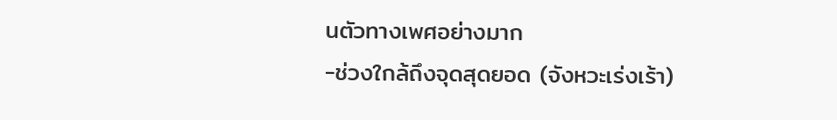นตัวทางเพศอย่างมาก
-ช่วงใกล้ถึงจุดสุดยอด (จังหวะเร่งเร้า)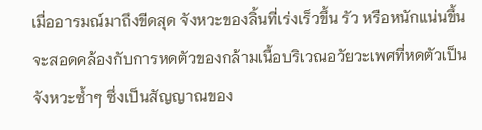เมื่ออารมณ์มาถึงขีดสุด จังหวะของลิ้นที่เร่งเร็วขึ้น รัว หรือหนักแน่นขึ้น จะสอดคล้องกับการหดตัวของกล้ามเนื้อบริเวณอวัยวะเพศที่หดตัวเป็นจังหวะซ้ำๆ ซึ่งเป็นสัญญาณของ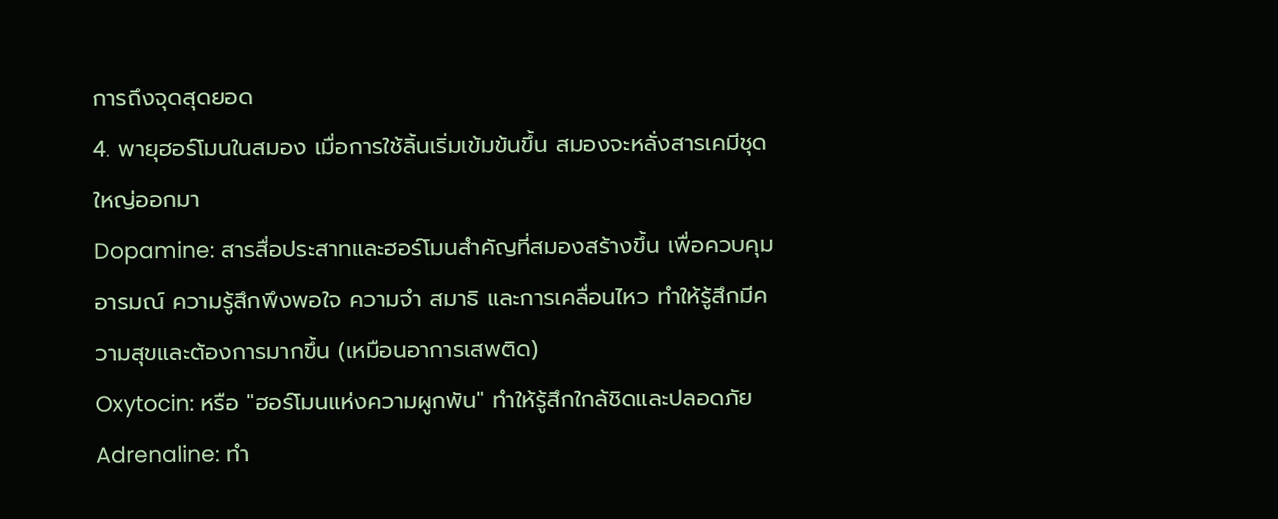การถึงจุดสุดยอด
4. พายุฮอร์โมนในสมอง เมื่อการใช้ลิ้นเริ่มเข้มข้นขึ้น สมองจะหลั่งสารเคมีชุดใหญ่ออกมา
Dopamine: สารสื่อประสาทและฮอร์โมนสำคัญที่สมองสร้างขึ้น เพื่อควบคุมอารมณ์ ความรู้สึกพึงพอใจ ความจำ สมาธิ และการเคลื่อนไหว ทำให้รู้สึกมีความสุขและต้องการมากขึ้น (เหมือนอาการเสพติด)
Oxytocin: หรือ "ฮอร์โมนแห่งความผูกพัน" ทำให้รู้สึกใกล้ชิดและปลอดภัย
Adrenaline: ทำ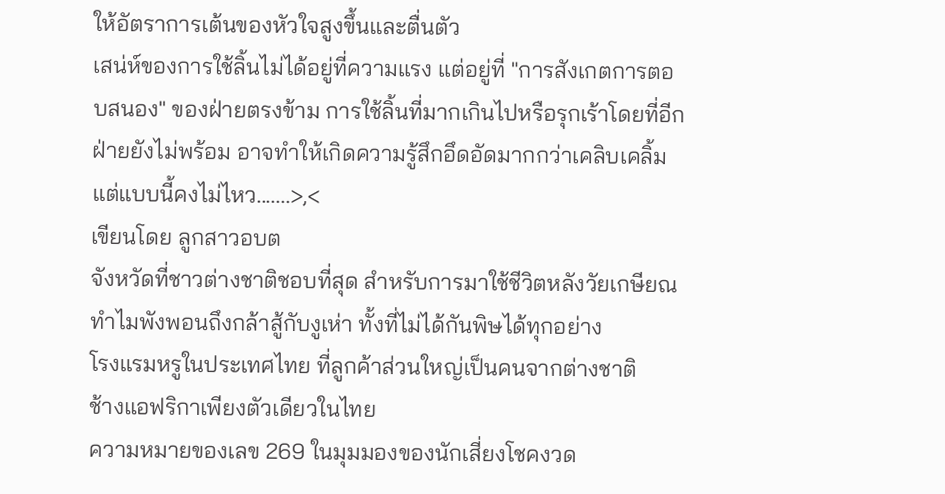ให้อัตราการเต้นของหัวใจสูงขึ้นและตื่นตัว
เสน่ห์ของการใช้ลิ้นไม่ได้อยู่ที่ความแรง แต่อยู่ที่ "การสังเกตการตอบสนอง" ของฝ่ายตรงข้าม การใช้ลิ้นที่มากเกินไปหรือรุกเร้าโดยที่อีกฝ่ายยังไม่พร้อม อาจทำให้เกิดความรู้สึกอึดอัดมากกว่าเคลิบเคลิ้ม
แต่แบบนี้คงไม่ไหว.......>,<
เขียนโดย ลูกสาวอบต
จังหวัดที่ชาวต่างชาติชอบที่สุด สำหรับการมาใช้ชีวิตหลังวัยเกษียณ
ทำไมพังพอนถึงกล้าสู้กับงูเห่า ทั้งที่ไม่ได้กันพิษได้ทุกอย่าง
โรงแรมหรูในประเทศไทย ที่ลูกค้าส่วนใหญ่เป็นคนจากต่างชาติ
ช้างแอฟริกาเพียงตัวเดียวในไทย
ความหมายของเลข 269 ในมุมมองของนักเสี่ยงโชคงวด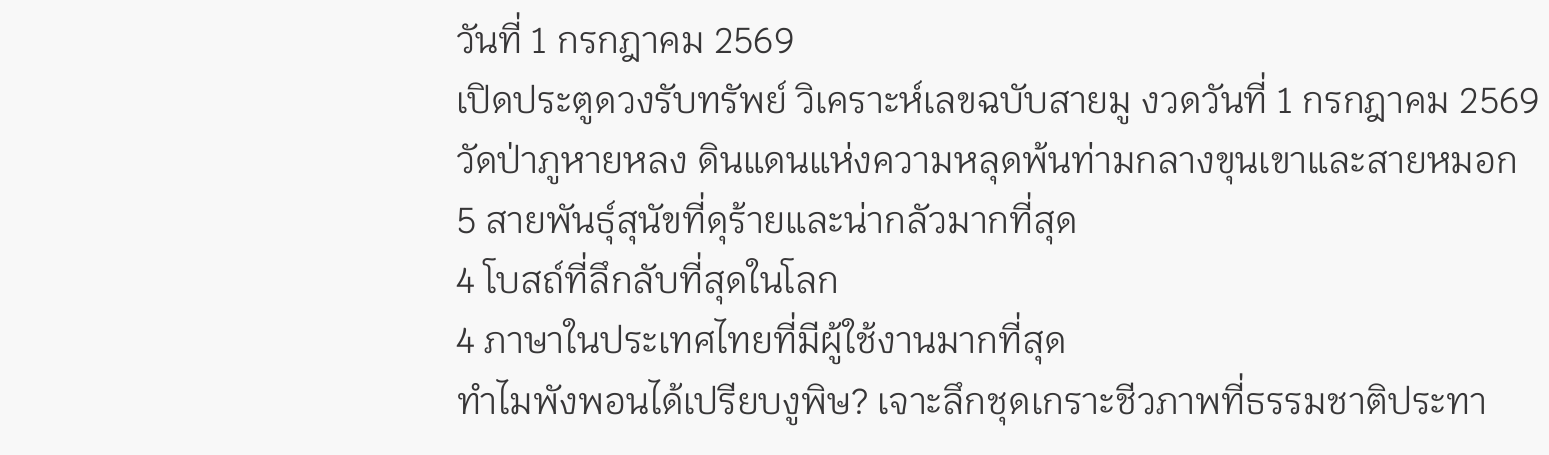วันที่ 1 กรกฎาคม 2569
เปิดประตูดวงรับทรัพย์ วิเคราะห์เลขฉบับสายมู งวดวันที่ 1 กรกฎาคม 2569
วัดป่าภูหายหลง ดินแดนแห่งความหลุดพ้นท่ามกลางขุนเขาและสายหมอก
5 สายพันธุ์สุนัขที่ดุร้ายและน่ากลัวมากที่สุด
4 โบสถ์ที่ลึกลับที่สุดในโลก
4 ภาษาในประเทศไทยที่มีผู้ใช้งานมากที่สุด
ทำไมพังพอนได้เปรียบงูพิษ? เจาะลึกชุดเกราะชีวภาพที่ธรรมชาติประทา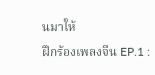นมาให้
ฝึกร้องเพลงจีน EP.1 :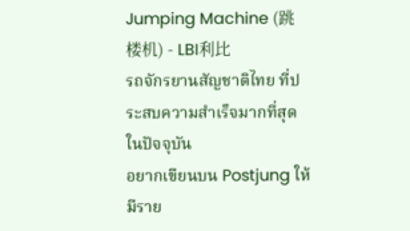Jumping Machine (跳楼机) - LBI利比
รถจักรยานสัญชาติไทย ที่ประสบความสำเร็จมากที่สุดในปัจจุบัน
อยากเขียนบน Postjung ให้มีราย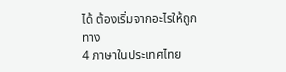ได้ ต้องเริ่มจากอะไรให้ถูกทาง
4 ภาษาในประเทศไทย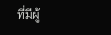ที่มีผู้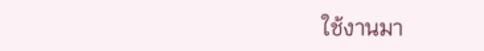ใช้งานมา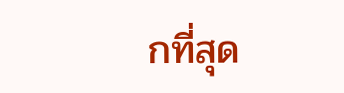กที่สุด